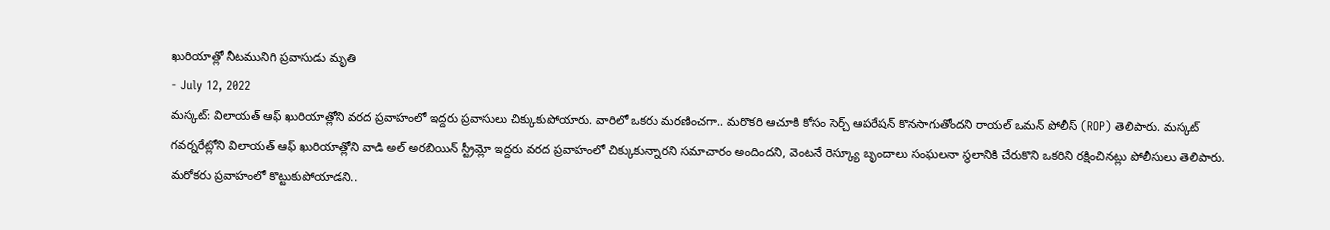ఖురియాత్లో నీటమునిగి ప్రవాసుడు మృతి
- July 12, 2022
మస్కట్: విలాయత్ ఆఫ్ ఖురియాత్లోని వరద ప్రవాహంలో ఇద్దరు ప్రవాసులు చిక్కుకుపోయారు. వారిలో ఒకరు మరణించగా.. మరొకరి ఆచూకి కోసం సెర్చ్ ఆపరేషన్ కొనసాగుతోందని రాయల్ ఒమన్ పోలీస్ (ROP) తెలిపారు. మస్కట్ గవర్నరేట్లోని విలాయత్ ఆఫ్ ఖురియాత్లోని వాడి అల్ అరబియిన్ స్ట్రీమ్లో ఇద్దరు వరద ప్రవాహంలో చిక్కుకున్నారని సమాచారం అందిందని, వెంటనే రెస్క్యూ బృందాలు సంఘలనా స్థలానికి చేరుకొని ఒకరిని రక్షించినట్లు పోలీసులు తెలిపారు. మరోకరు ప్రవాహంలో కొట్టుకుపోయాడని..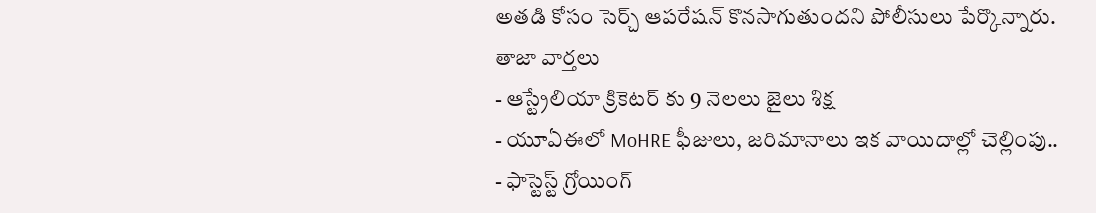అతడి కోసం సెర్చ్ ఆపరేషన్ కొనసాగుతుందని పోలీసులు పేర్కొన్నారు.
తాజా వార్తలు
- ఆస్ట్రేలియా క్రికెటర్ కు 9 నెలలు జైలు శిక్ష
- యూఏఈలో MoHRE ఫీజులు, జరిమానాలు ఇక వాయిదాల్లో చెల్లింపు..
- ఫాస్టెస్ట్ గ్రోయింగ్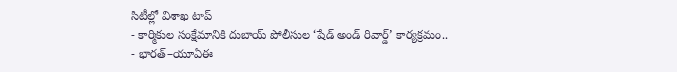సిటీల్లో విశాఖ టాప్
- కార్మికుల సంక్షేమానికి దుబాయ్ పోలీసుల ‘షేడ్ అండ్ రివార్డ్’ కార్యక్రమం..
- భారత్–యూఏఈ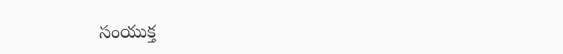సంయుక్త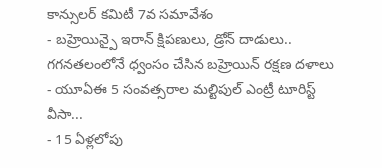కాన్సులర్ కమిటీ 7వ సమావేశం
- బహ్రెయిన్పై ఇరాన్ క్షిపణులు, డ్రోన్ దాడులు.. గగనతలంలోనే ధ్వంసం చేసిన బహ్రెయిన్ రక్షణ దళాలు
- యూఏఈ 5 సంవత్సరాల మల్టిపుల్ ఎంట్రీ టూరిస్ట్ వీసా...
- 15 ఏళ్లలోపు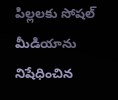పిల్లలకు సోషల్ మీడియాను నిషేధించిన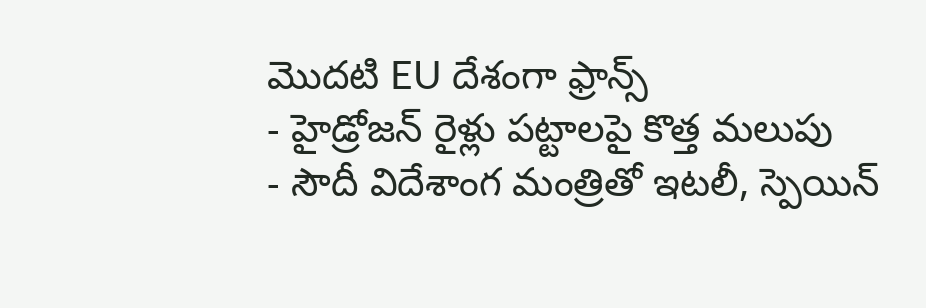మొదటి EU దేశంగా ఫ్రాన్స్
- హైడ్రోజన్ రైళ్లు పట్టాలపై కొత్త మలుపు
- సౌదీ విదేశాంగ మంత్రితో ఇటలీ, స్పెయిన్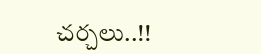చర్చలు..!!